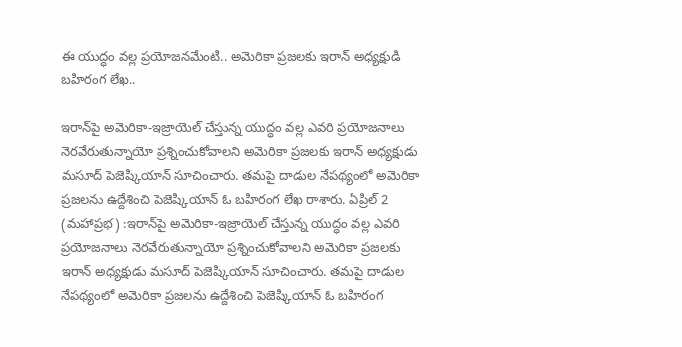ఈ యుద్ధం వల్ల ప్రయోజనమేంటి.. అమెరికా ప్రజలకు ఇరాన్ అధ్యక్షుడి బహిరంగ లేఖ..

ఇరాన్‌పై అమెరికా-ఇజ్రాయెల్ చేస్తున్న యుద్ధం వల్ల ఎవరి ప్రయోజనాలు నెరవేరుతున్నాయో ప్రశ్నించుకోవాలని అమెరికా ప్రజలకు ఇరాన్ అధ్యక్షుడు మసూద్ పెజెష్కియాన్ సూచించారు. తమపై దాడుల నేపథ్యంలో అమెరికా ప్రజలను ఉద్దేశించి పెజెష్కియాన్ ఓ బహిరంగ లేఖ రాశారు. ఏప్రిల్ 2 (మహాప్రభ) :ఇరాన్‌పై అమెరికా-ఇజ్రాయెల్ చేస్తున్న యుద్ధం వల్ల ఎవరి ప్రయోజనాలు నెరవేరుతున్నాయో ప్రశ్నించుకోవాలని అమెరికా ప్రజలకు ఇరాన్ అధ్యక్షుడు మసూద్ పెజెష్కియాన్ సూచించారు. తమపై దాడుల నేపథ్యంలో అమెరికా ప్రజలను ఉద్దేశించి పెజెష్కియాన్ ఓ బహిరంగ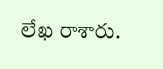లేఖ రాశారు.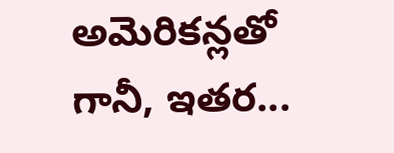అమెరికన్లతో గానీ, ఇతర...